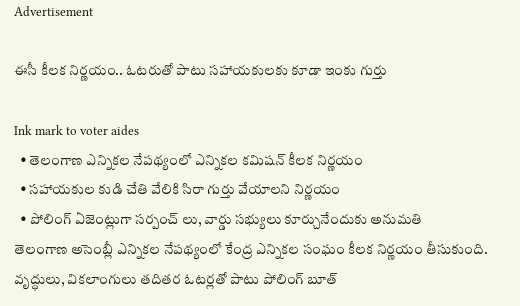Advertisement

ఈసీ కీలక నిర్ణయం.. ఓటరుతో పాటు సహాయకులకు కూడా ఇంకు గుర్తు

Ink mark to voter aides
  • తెలంగాణ ఎన్నికల నేపథ్యంలో ఎన్నికల కమిషన్ కీలక నిర్ణయం
  • సహాయకుల కుడి చేతి వేలికి సిరా గుర్తు వేయాలని నిర్ణయం
  • పోలింగ్ ఏజెంట్లుగా సర్పంచ్ లు, వార్డు సభ్యులు కూర్చునేందుకు అనుమతి
తెలంగాణ అసెంబ్లీ ఎన్నికల నేపథ్యంలో కేంద్ర ఎన్నికల సంఘం కీలక నిర్ణయం తీసుకుంది. వృద్ధులు, వికలాంగులు తదితర ఓటర్లతో పాటు పోలింగ్ బూత్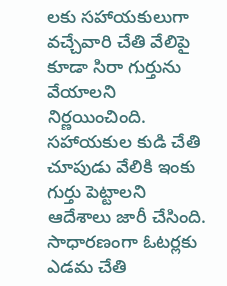లకు సహాయకులుగా వచ్చేవారి చేతి వేలిపై కూడా సిరా గుర్తును వేయాలని నిర్ణయించింది. సహాయకుల కుడి చేతి చూపుడు వేలికి ఇంకు గుర్తు పెట్టాలని ఆదేశాలు జారీ చేసింది. సాధారణంగా ఓటర్లకు ఎడమ చేతి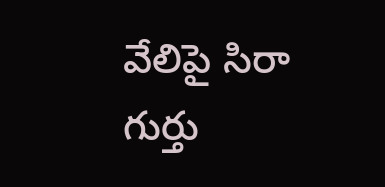వేలిపై సిరా గుర్తు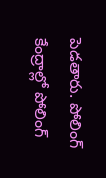పెడతారు. పోలింగ్ కేంద్రాల్లో పోలింగ్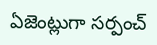ఏజెంట్లుగా సర్పంచ్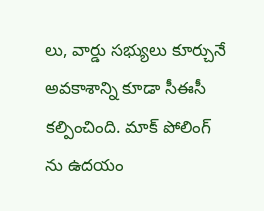లు, వార్డు సభ్యులు కూర్చునే అవకాశాన్ని కూడా సీఈసీ కల్పించింది. మాక్ పోలింగ్ ను ఉదయం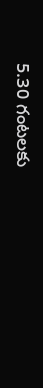5.30 గంటలకు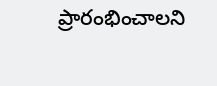ప్రారంభించాలని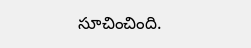సూచించింది.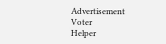Advertisement
Voter
Helper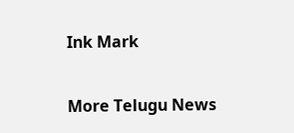Ink Mark

More Telugu News